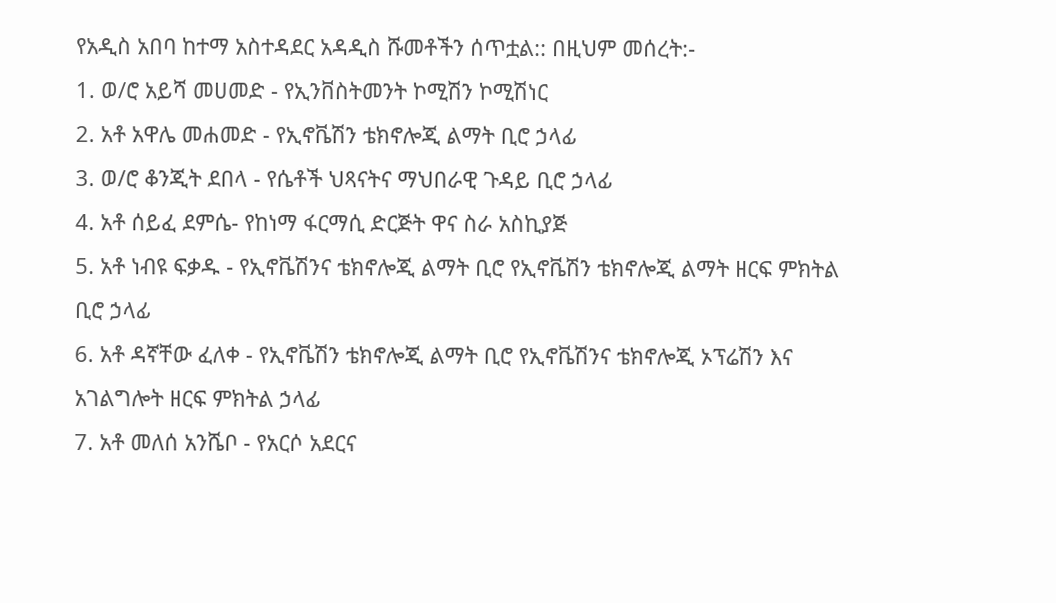የአዲስ አበባ ከተማ አስተዳደር አዳዲስ ሹመቶችን ሰጥቷል:: በዚህም መሰረት:-
1. ወ/ሮ አይሻ መሀመድ - የኢንቨስትመንት ኮሚሽን ኮሚሽነር
2. አቶ አዋሌ መሐመድ - የኢኖቬሽን ቴክኖሎጂ ልማት ቢሮ ኃላፊ
3. ወ/ሮ ቆንጂት ደበላ - የሴቶች ህጻናትና ማህበራዊ ጉዳይ ቢሮ ኃላፊ
4. አቶ ሰይፈ ደምሴ- የከነማ ፋርማሲ ድርጅት ዋና ስራ አስኪያጅ
5. አቶ ነብዩ ፍቃዱ - የኢኖቬሽንና ቴክኖሎጂ ልማት ቢሮ የኢኖቬሽን ቴክኖሎጂ ልማት ዘርፍ ምክትል ቢሮ ኃላፊ
6. አቶ ዳኛቸው ፈለቀ - የኢኖቬሽን ቴክኖሎጂ ልማት ቢሮ የኢኖቬሽንና ቴክኖሎጂ ኦፕሬሽን እና አገልግሎት ዘርፍ ምክትል ኃላፊ
7. አቶ መለሰ አንሼቦ - የአርሶ አደርና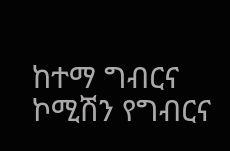ከተማ ግብርና ኮሚሽን የግብርና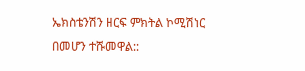ኤክስቴንሽን ዘርፍ ምክትል ኮሚሽነር
በመሆን ተሹመዋል::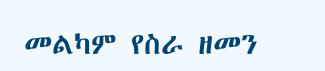መልካም የስራ ዘመን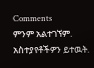Comments
ምንም አልተገኘም.
አስተያየቶችዎን ይተዉት.